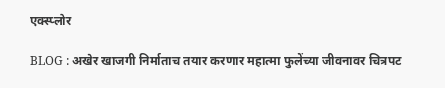एक्स्प्लोर

BLOG : अखेर खाजगी निर्माताच तयार करणार महात्मा फुलेंच्या जीवनावर चित्रपट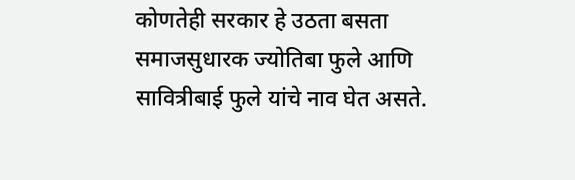कोणतेही सरकार हे उठता बसता समाजसुधारक ज्योतिबा फुले आणि सावित्रीबाई फुले यांचे नाव घेत असते.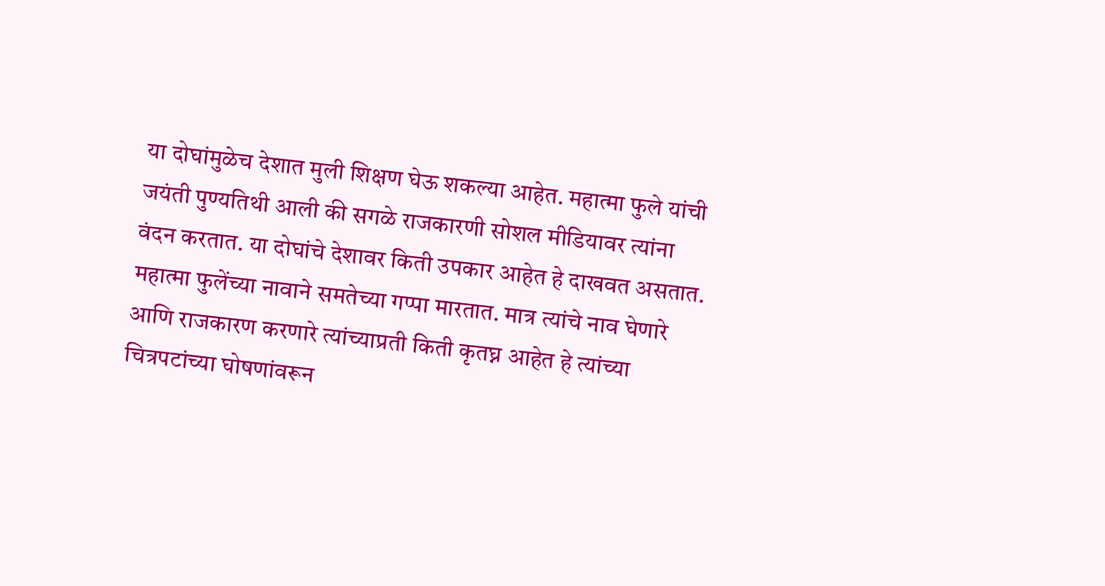या दोघांमुळेच देशात मुली शिक्षण घेऊ शकल्या आहेत. महात्मा फुले यांची जयंती पुण्यतिथी आली की सगळे राजकारणी सोशल मीडियावर त्यांना वंदन करतात. या दोघांचे देशावर किती उपकार आहेत हे दाखवत असतात. महात्मा फुलेंच्या नावाने समतेच्या गप्पा मारतात. मात्र त्यांचे नाव घेणारे आणि राजकारण करणारे त्यांच्याप्रती किती कृतघ्न आहेत हे त्यांच्या चित्रपटांच्या घोषणांवरून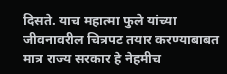दिसते. याच महात्मा फुले यांच्या जीवनावरील चित्रपट तयार करण्याबाबत मात्र राज्य सरकार हे नेहमीच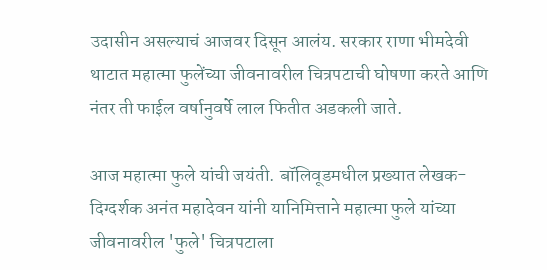उदासीन असल्याचं आजवर दिसून आलंय. सरकार राणा भीमदेवी थाटात महात्मा फुलेंच्या जीवनावरील चित्रपटाची घोषणा करते आणि नंतर ती फाईल वर्षानुवर्षे लाल फितीत अडकली जाते.

आज महात्मा फुले यांची जयंती. बॉलिवूडमधील प्रख्यात लेखक-दिग्दर्शक अनंत महादेवन यांनी यानिमित्ताने महात्मा फुले यांच्या जीवनावरील 'फुले' चित्रपटाला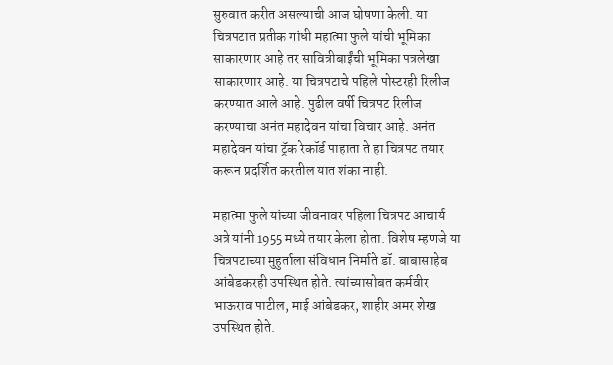सुरुवात करीत असल्याची आज घोषणा केली. या चित्रपटात प्रतीक गांधी महात्मा फुले यांची भूमिका साकारणार आहे तर सावित्रीबाईंची भूमिका पत्रलेखा साकारणार आहे. या चित्रपटाचे पहिले पोस्टरही रिलीज करण्यात आले आहे. पुढील वर्षी चित्रपट रिलीज करण्याचा अनंत महादेवन यांचा विचार आहे. अनंत महादेवन यांचा ट्रॅक रेकॉर्ड पाहाता ते हा चित्रपट तयार करून प्रदर्शित करतील यात शंका नाही.

महात्मा फुले यांच्या जीवनावर पहिला चित्रपट आचार्य अत्रे यांनी 1955 मध्ये तयार केला होता. विशेष म्हणजे या चित्रपटाच्या मुहुर्ताला संविधान निर्माते डॉ. बाबासाहेब आंबेडकरही उपस्थित होते. त्यांच्यासोबत कर्मवीर भाऊराव पाटील, माई आंबेडकर, शाहीर अमर शेख उपस्थित होते.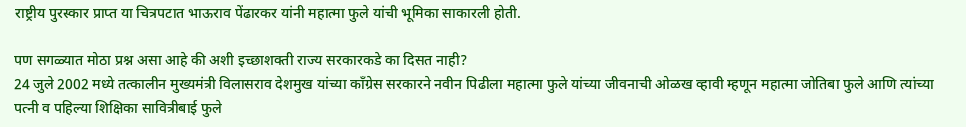राष्ट्रीय पुरस्कार प्राप्त या चित्रपटात भाऊराव पेंढारकर यांनी महात्मा फुले यांची भूमिका साकारली होती.

पण सगळ्यात मोठा प्रश्न असा आहे की अशी इच्छाशक्ती राज्य सरकारकडे का दिसत नाही?
24 जुले 2002 मध्ये तत्कालीन मुख्यमंत्री विलासराव देशमुख यांच्या काँग्रेस सरकारने नवीन पिढीला महात्मा फुले यांच्या जीवनाची ओळख व्हावी म्हणून महात्मा जोतिबा फुले आणि त्यांच्या पत्नी व पहिल्या शिक्षिका सावित्रीबाई फुले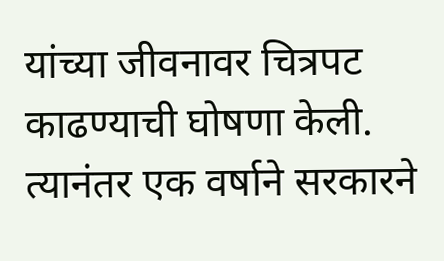यांच्या जीवनावर चित्रपट काढण्याची घोषणा केली. त्यानंतर एक वर्षाने सरकारने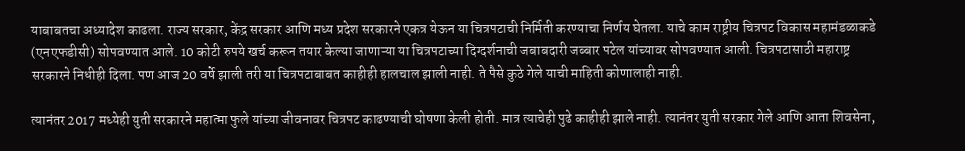याबाबतचा अध्यादेश काढला. राज्य सरकार, केंद्र सरकार आणि मध्य प्रदेश सरकारने एकत्र येऊन या चित्रपटाची निर्मिती करण्याचा निर्णय घेतला. याचे काम राष्ट्रीय चित्रपट विकास महामंडळाकडे (एनएफडीसी) सोपवण्यात आले. 10 कोटी रुपये खर्च करून तयार केल्या जाणाऱ्या या चित्रपटाच्या दिग्दर्शनाची जबाबदारी जब्बार पटेल यांच्यावर सोपवण्यात आली. चित्रपटासाठी महाराष्ट्र सरकारने निधीही दिला. पण आज 20 वर्षे झाली तरी या चित्रपटाबाबत काहीही हालचाल झाली नाही. ते पैसे कुठे गेले याची माहिती कोणालाही नाही.

त्यानंतर 2017 मध्येही युती सरकारने महात्मा फुले यांच्या जीवनावर चित्रपट काढण्याची घोषणा केली होती. मात्र त्याचेही पुढे काहीही झाले नाही. त्यानंतर युती सरकार गेले आणि आता शिवसेना,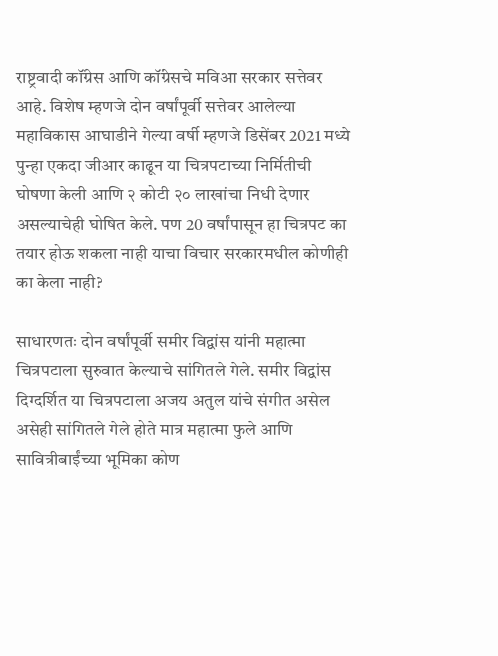राष्ट्रवादी कॉंग्रेस आणि कॉंग्रेसचे मविआ सरकार सत्तेवर आहे. विशेष म्हणजे दोन वर्षांपूर्वी सत्तेवर आलेल्या महाविकास आघाडीने गेल्या वर्षी म्हणजे डिसेंबर 2021 मध्ये पुन्हा एकदा जीआर काढून या चित्रपटाच्या निर्मितीची घोषणा केली आणि २ कोटी २० लाखांचा निधी देणार असल्याचेही घोषित केले. पण 20 वर्षांपासून हा चित्रपट का तयार होऊ शकला नाही याचा विचार सरकारमधील कोणीही का केला नाही?

साधारणतः दोन वर्षांपूर्वी समीर विद्वांस यांनी महात्मा चित्रपटाला सुरुवात केल्याचे सांगितले गेले. समीर विद्वांस दिग्दर्शित या चित्रपटाला अजय अतुल यांचे संगीत असेल असेही सांगितले गेले होते मात्र महात्मा फुले आणि सावित्रीबाईंच्या भूमिका कोण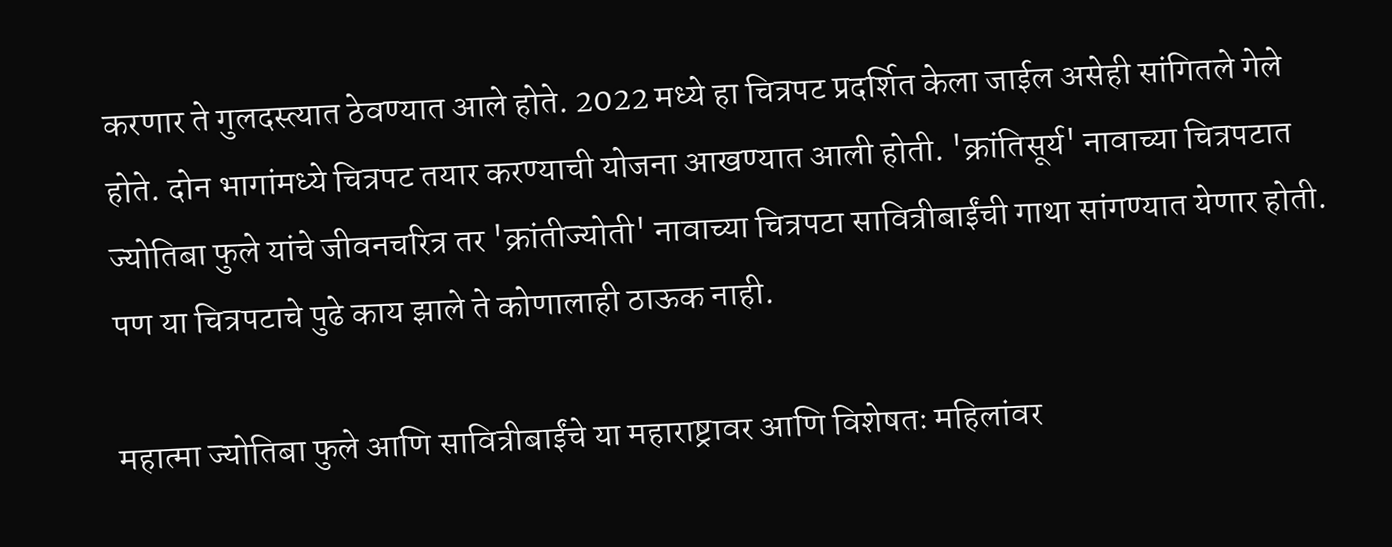करणार ते गुलदस्त्यात ठेवण्यात आले होते. 2022 मध्ये हा चित्रपट प्रदर्शित केला जाईल असेही सांगितले गेले होते. दोन भागांमध्ये चित्रपट तयार करण्याची योजना आखण्यात आली होती. 'क्रांतिसूर्य' नावाच्या चित्रपटात ज्योतिबा फुले यांचे जीवनचरित्र तर 'क्रांतीज्योती' नावाच्या चित्रपटा सावित्रीबाईंची गाथा सांगण्यात येणार होती. पण या चित्रपटाचे पुढे काय झाले ते कोणालाही ठाऊक नाही.

महात्मा ज्योतिबा फुले आणि सावित्रीबाईंचे या महाराष्ट्रावर आणि विशेषतः महिलांवर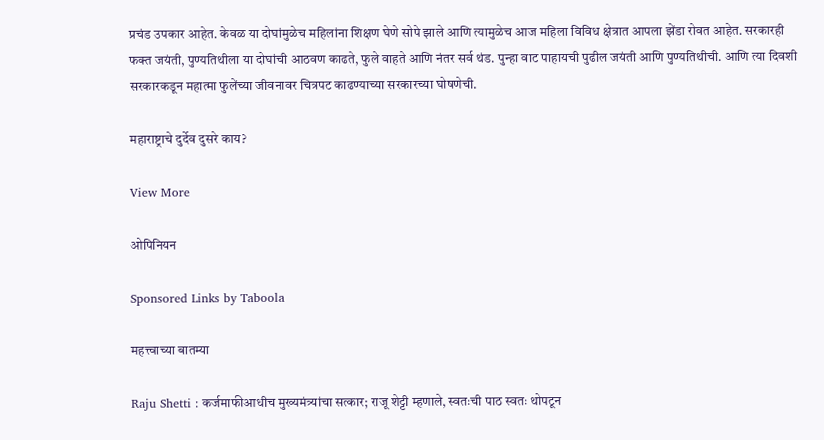प्रचंड उपकार आहेत. केवळ या दोघांमुळेच महिलांना शिक्षण घेणे सोपे झाले आणि त्यामुळेच आज महिला विविध क्षेत्रात आपला झेंडा रोवत आहेत. सरकारही फक्त जयंती, पुण्यतिथीला या दोघांची आठवण काढते, फुले वाहते आणि नंतर सर्व थंड. पुन्हा वाट पाहायची पुढील जयंती आणि पुण्यतिथीची. आणि त्या दिवशी सरकारकडून महात्मा फुलेंच्या जीवनावर चित्रपट काढण्याच्या सरकारच्या घोषणेची.

महाराष्ट्राचे दुर्देव दुसरे काय?

View More

ओपिनियन

Sponsored Links by Taboola

महत्त्वाच्या बातम्या

Raju Shetti : कर्जमाफीआधीच मुख्यमंत्र्यांचा सत्कार; राजू शेट्टी म्हणाले, स्वतःची पाठ स्वतः थोपटून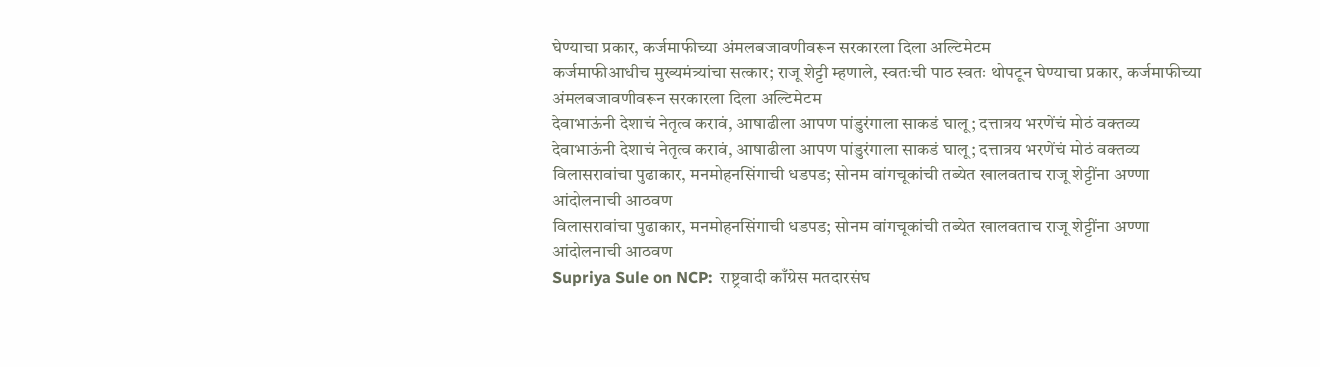घेण्याचा प्रकार, कर्जमाफीच्या अंमलबजावणीवरून सरकारला दिला अल्टिमेटम
कर्जमाफीआधीच मुख्यमंत्र्यांचा सत्कार; राजू शेट्टी म्हणाले, स्वतःची पाठ स्वतः थोपटून घेण्याचा प्रकार, कर्जमाफीच्या अंमलबजावणीवरून सरकारला दिला अल्टिमेटम
देवाभाऊंनी देशाचं नेतृत्व करावं, आषाढीला आपण पांडुरंगाला साकडं घालू; दत्तात्रय भरणेंचं मोठं वक्तव्य
देवाभाऊंनी देशाचं नेतृत्व करावं, आषाढीला आपण पांडुरंगाला साकडं घालू; दत्तात्रय भरणेंचं मोठं वक्तव्य
विलासरावांचा पुढाकार, मनमोहनसिंगाची धडपड; सोनम वांगचूकांची तब्येत खालवताच राजू शेट्टींना अण्णा आंदोलनाची आठवण
विलासरावांचा पुढाकार, मनमोहनसिंगाची धडपड; सोनम वांगचूकांची तब्येत खालवताच राजू शेट्टींना अण्णा आंदोलनाची आठवण
Supriya Sule on NCP:  राष्ट्रवादी काँग्रेस मतदारसंघ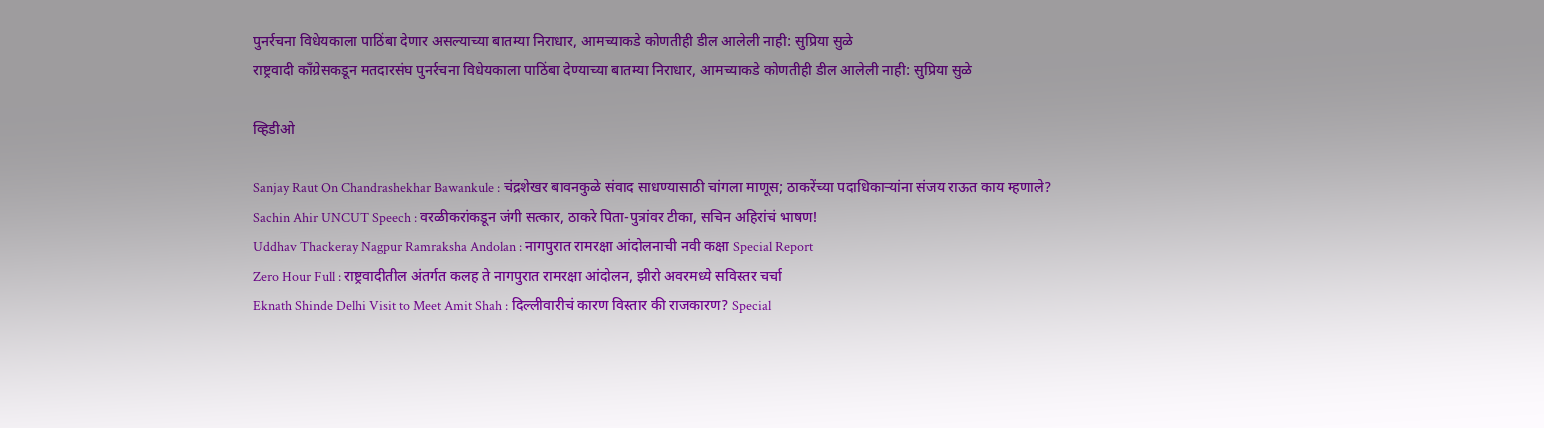पुनर्रचना विधेयकाला पाठिंबा देणार असल्याच्या बातम्या निराधार, आमच्याकडे कोणतीही डील आलेली नाही: सुप्रिया सुळे
राष्ट्रवादी काँग्रेसकडून मतदारसंघ पुनर्रचना विधेयकाला पाठिंबा देण्याच्या बातम्या निराधार, आमच्याकडे कोणतीही डील आलेली नाही: सुप्रिया सुळे

व्हिडीओ

Sanjay Raut On Chandrashekhar Bawankule : चंद्रशेखर बावनकुळे संवाद साधण्यासाठी चांगला माणूस; ठाकरेंच्या पदाधिकाऱ्यांना संजय राऊत काय म्हणाले?
Sachin Ahir UNCUT Speech : वरळीकरांकडून जंगी सत्कार, ठाकरे पिता-पुत्रांवर टीका, सचिन अहिरांचं भाषण!
Uddhav Thackeray Nagpur Ramraksha Andolan : नागपुरात रामरक्षा आंदोलनाची नवी कक्षा Special Report
Zero Hour Full : राष्ट्रवादीतील अंतर्गत कलह ते नागपुरात रामरक्षा आंदोलन, झीरो अवरमध्ये सविस्तर चर्चा
Eknath Shinde Delhi Visit to Meet Amit Shah : दिल्लीवारीचं कारण विस्तार की राजकारण? Special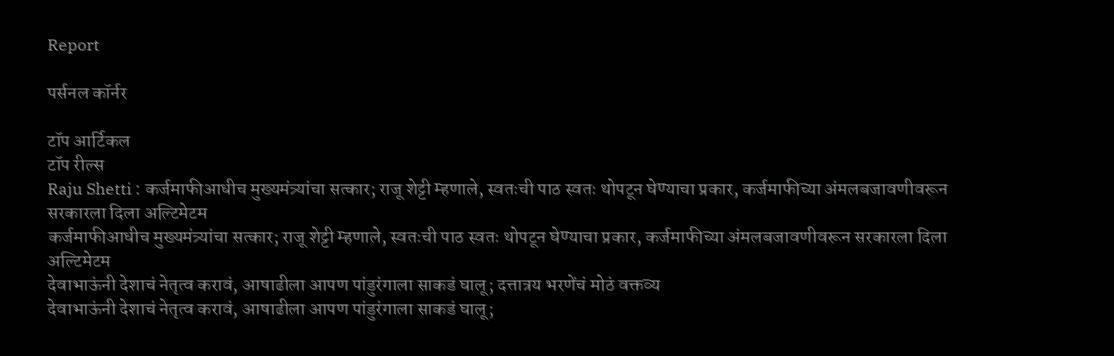Report

पर्सनल कॉर्नर

टॉप आर्टिकल
टॉप रील्स
Raju Shetti : कर्जमाफीआधीच मुख्यमंत्र्यांचा सत्कार; राजू शेट्टी म्हणाले, स्वतःची पाठ स्वतः थोपटून घेण्याचा प्रकार, कर्जमाफीच्या अंमलबजावणीवरून सरकारला दिला अल्टिमेटम
कर्जमाफीआधीच मुख्यमंत्र्यांचा सत्कार; राजू शेट्टी म्हणाले, स्वतःची पाठ स्वतः थोपटून घेण्याचा प्रकार, कर्जमाफीच्या अंमलबजावणीवरून सरकारला दिला अल्टिमेटम
देवाभाऊंनी देशाचं नेतृत्व करावं, आषाढीला आपण पांडुरंगाला साकडं घालू; दत्तात्रय भरणेंचं मोठं वक्तव्य
देवाभाऊंनी देशाचं नेतृत्व करावं, आषाढीला आपण पांडुरंगाला साकडं घालू;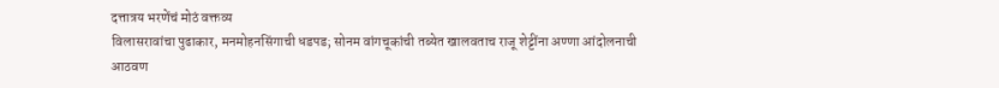दत्तात्रय भरणेंचं मोठं वक्तव्य
विलासरावांचा पुढाकार, मनमोहनसिंगाची धडपड; सोनम वांगचूकांची तब्येत खालवताच राजू शेट्टींना अण्णा आंदोलनाची आठवण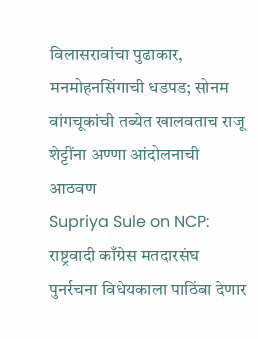विलासरावांचा पुढाकार, मनमोहनसिंगाची धडपड; सोनम वांगचूकांची तब्येत खालवताच राजू शेट्टींना अण्णा आंदोलनाची आठवण
Supriya Sule on NCP:  राष्ट्रवादी काँग्रेस मतदारसंघ  पुनर्रचना विधेयकाला पाठिंबा देणार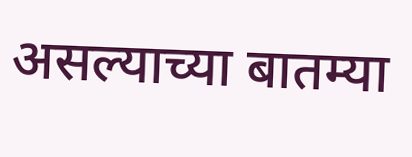असल्याच्या बातम्या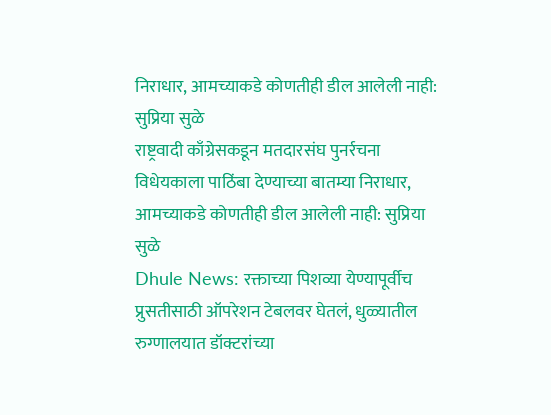निराधार, आमच्याकडे कोणतीही डील आलेली नाही: सुप्रिया सुळे
राष्ट्रवादी काँग्रेसकडून मतदारसंघ पुनर्रचना विधेयकाला पाठिंबा देण्याच्या बातम्या निराधार, आमच्याकडे कोणतीही डील आलेली नाही: सुप्रिया सुळे
Dhule News: रक्ताच्या पिशव्या येण्यापूर्वीच प्रुसतीसाठी ऑपरेशन टेबलवर घेतलं, धुळ्यातील रुग्णालयात डॉक्टरांच्या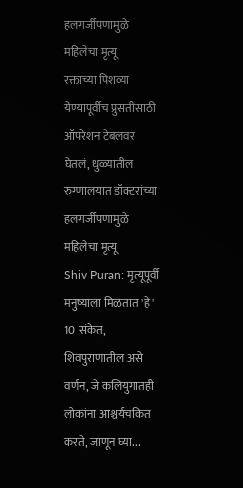हलगर्जीपणामुळे महिलेचा मृत्यू
रक्ताच्या पिशव्या येण्यापूर्वीच प्रुसतीसाठी ऑपरेशन टेबलवर घेतलं, धुळ्यातील रुग्णालयात डॉक्टरांच्या हलगर्जीपणामुळे महिलेचा मृत्यू
Shiv Puran: मृत्यूपूर्वी मनुष्याला मिळतात 'हे' 10 संकेत, शिवपुराणातील असे वर्णन, जे कलियुगातही लोकांना आश्चर्यचकित करते, जाणून घ्या...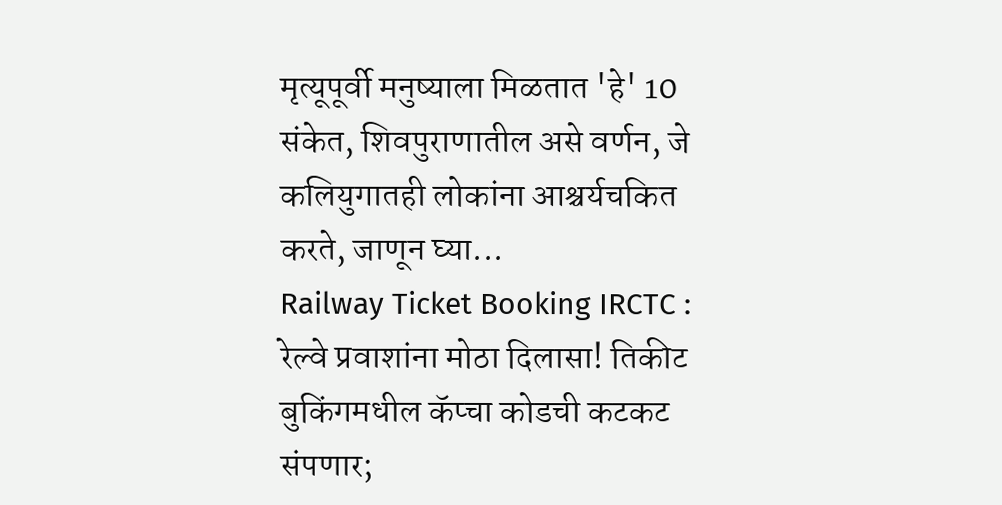मृत्यूपूर्वी मनुष्याला मिळतात 'हे' 10 संकेत, शिवपुराणातील असे वर्णन, जे कलियुगातही लोकांना आश्चर्यचकित करते, जाणून घ्या...
Railway Ticket Booking IRCTC : रेल्वे प्रवाशांना मोठा दिलासा! तिकीट बुकिंगमधील कॅप्चा कोडची कटकट संपणार;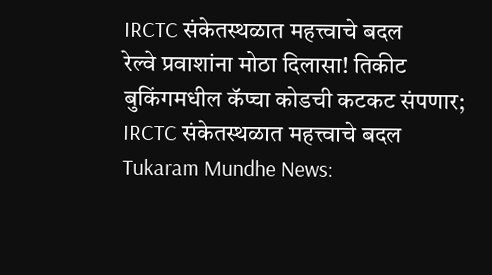IRCTC संकेतस्थळात महत्त्वाचे बदल
रेल्वे प्रवाशांना मोठा दिलासा! तिकीट बुकिंगमधील कॅप्चा कोडची कटकट संपणार; IRCTC संकेतस्थळात महत्त्वाचे बदल
Tukaram Mundhe News: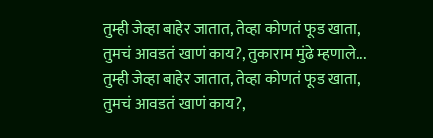तुम्ही जेव्हा बाहेर जातात, तेव्हा कोणतं फूड खाता, तुमचं आवडतं खाणं काय?, तुकाराम मुंढे म्हणाले...
तुम्ही जेव्हा बाहेर जातात, तेव्हा कोणतं फूड खाता, तुमचं आवडतं खाणं काय?,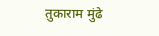तुकाराम मुंढे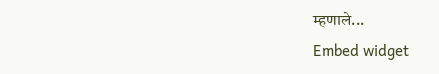म्हणाले...
Embed widget